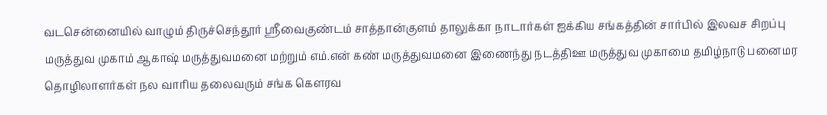வடசென்னையில் வாழும் திருச்செந்தூர் ஸ்ரீவைகுண்டம் சாத்தான்குளம் தாலுக்கா நாடார்கள் ஐக்கிய சங்கத்தின் சார்பில் இலவச சிறப்பு மருத்துவ முகாம் ஆகாஷ் மருத்துவமனை மற்றும் எம்.என் கண் மருத்துவமனை இணைந்து நடத்திஊ மருத்துவ முகாமை தமிழ்நாடு பனைமர தொழிலாளர்கள் நல வாரிய தலைவரும் சங்க கௌரவ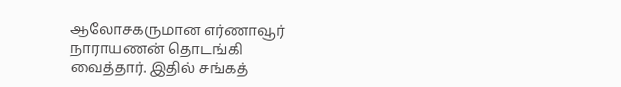ஆலோசகருமான எர்ணாவூர் நாராயணன் தொடங்கி வைத்தார். இதில் சங்கத்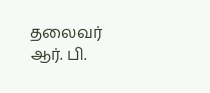தலைவர் ஆர். பி.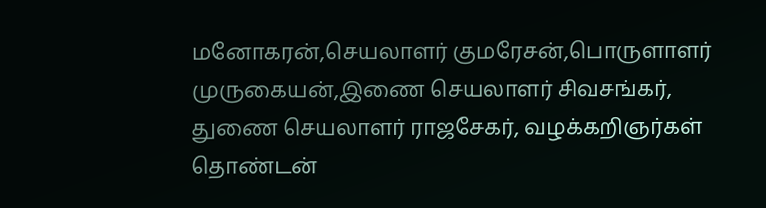மனோகரன்,செயலாளர் குமரேசன்,பொருளாளர் முருகையன்,இணை செயலாளர் சிவசங்கர், துணை செயலாளர் ராஜசேகர், வழக்கறிஞர்கள் தொண்டன்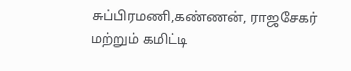சுப்பிரமணி,கண்ணன், ராஜசேகர் மற்றும் கமிட்டி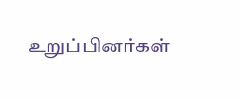உறுப்பினர்கள்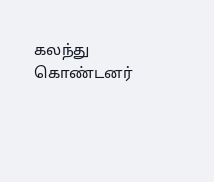கலந்து கொண்டனர்